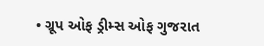• ગ્રૂપ ઓફ ડ્રીમ્સ ઓફ ગુજરાત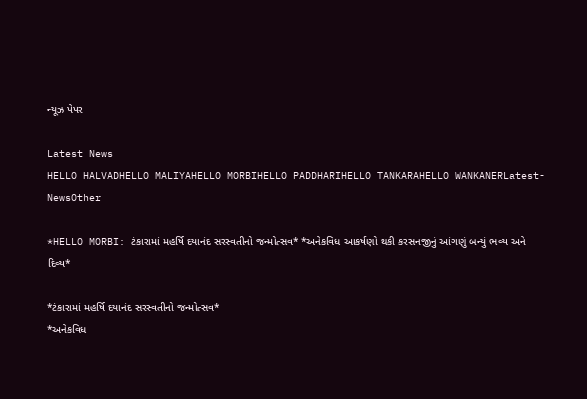ન્યૂઝ પેપર

Latest News
HELLO HALVADHELLO MALIYAHELLO MORBIHELLO PADDHARIHELLO TANKARAHELLO WANKANERLatest-NewsOther

*HELLO MORBI: ટંકારામાં મહર્ષિ દયાનંદ સરસ્વતીનો જન્મોત્સવ* *અનેકવિધ આકર્ષણો થકી કરસનજીનું આંગણું બન્યું ભવ્ય અને દિવ્ય*

*ટંકારામાં મહર્ષિ દયાનંદ સરસ્વતીનો જન્મોત્સવ*
*અનેકવિધ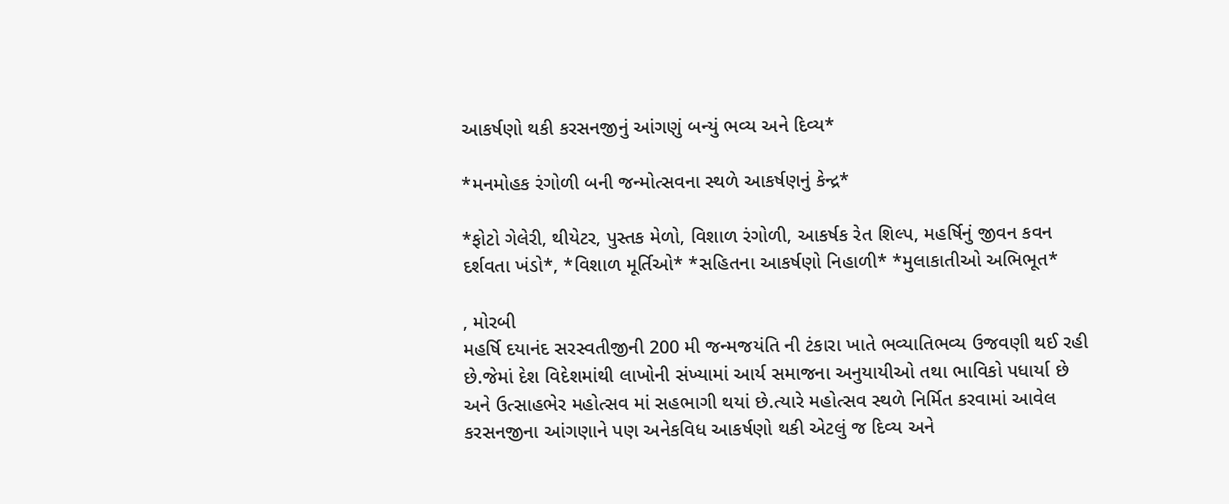આકર્ષણો થકી કરસનજીનું આંગણું બન્યું ભવ્ય અને દિવ્ય*

*મનમોહક રંગોળી બની જન્મોત્સવના સ્થળે આકર્ષણનું કેન્દ્ર*

*ફોટો ગેલેરી, થીયેટર, પુસ્તક મેળો, વિશાળ રંગોળી, આકર્ષક રેત શિલ્પ, મહર્ષિનું જીવન કવન દર્શવતા ખંડો*, *વિશાળ મૂર્તિઓ* *સહિતના આકર્ષણો નિહાળી* *મુલાકાતીઓ અભિભૂત*

, મોરબી
મહર્ષિ દયાનંદ સરસ્વતીજીની 200 મી જન્મજયંતિ ની ટંકારા ખાતે ભવ્યાતિભવ્ય ઉજવણી થઈ રહી છે.જેમાં દેશ વિદેશમાંથી લાખોની સંખ્યામાં આર્ય સમાજના અનુયાયીઓ તથા ભાવિકો પધાર્યા છે અને ઉત્સાહભેર મહોત્સવ માં સહભાગી થયાં છે.ત્યારે મહોત્સવ સ્થળે નિર્મિત કરવામાં આવેલ કરસનજીના આંગણાને પણ અનેકવિધ આકર્ષણો થકી એટલું જ દિવ્ય અને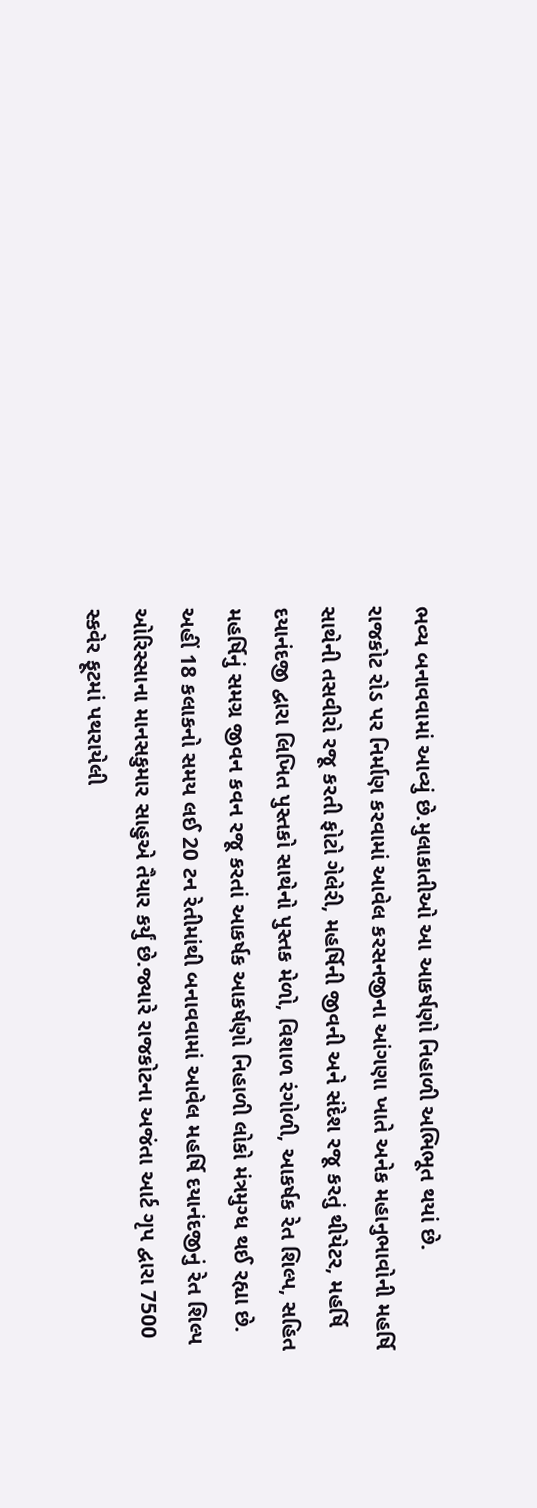ભવ્ય બનાવવામાં આવ્યું છે.મુલાકાતીઓ આ આકર્ષણો નિહાળી અભિભૂત થયાં છે.
રાજકોટ રોડ પર નિર્માણ કરવામાં આવેલ કરસનજીના આંગણા ખાતે અનેક મહાનુભાવોની મહર્ષિ સાથેની તસવીરો રજૂ કરતી ફોટો ગેલેરી, મહર્ષિની જીવની અને સંદેશ રજૂ કરતું થીયેટર, મહર્ષિ દયાનંદજી દ્વારા લિખિત પુસ્તકો સાથેનો પુસ્તક મેળો, વિશાળ રંગોળી, આકર્ષક રેત શિલ્પ, સહિત મહર્ષિનું સમગ્ર જીવન કવન રજૂ કરતાં આકર્ષક આકર્ષણો નિહાળી લોકો મંત્રમુગ્ધ થઈ રહ્યા છે.
અહીં 18 કલાકનો સમય લઈ 20 ટન રેતીમાંથી બનાવવામાં આવેલ મહર્ષિ દયાનંદજીનું રેત શિલ્પ ઓરિસ્સાના માનસકુમાર સાહુએ તૈયાર કર્યું છે.જ્યારે રાજકોટના અજંતા આર્ટ ગૃપ દ્વારા 7500 સ્કવેર ફૂટમાં પથરાયેલી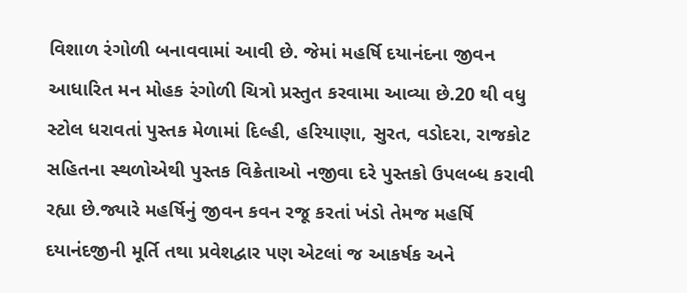વિશાળ રંગોળી બનાવવામાં આવી છે. જેમાં મહર્ષિ દયાનંદના જીવન આધારિત મન મોહક રંગોળી ચિત્રો પ્રસ્તુત કરવામા આવ્યા છે.20 થી વધુ સ્ટોલ ધરાવતાં પુસ્તક મેળામાં દિલ્હી, હરિયાણા, સુરત, વડોદરા, રાજકોટ સહિતના સ્થળોએથી પુસ્તક વિક્રેતાઓ નજીવા દરે પુસ્તકો ઉપલબ્ધ કરાવી રહ્યા છે.જ્યારે મહર્ષિનું જીવન કવન રજૂ કરતાં ખંડો તેમજ મહર્ષિ દયાનંદજીની મૂર્તિ તથા પ્રવેશદ્વાર પણ એટલાં જ આકર્ષક અને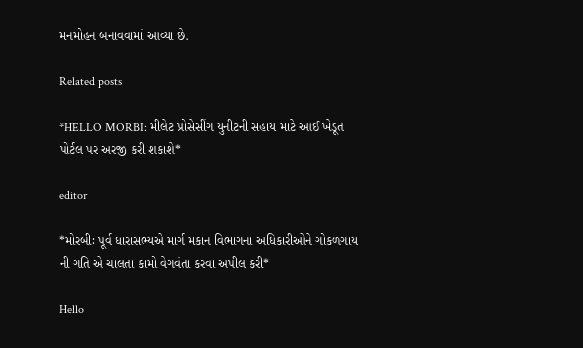મનમોહન બનાવવામાં આવ્યા છે.

Related posts

*HELLO MORBI: મીલેટ પ્રોસેસીંગ યુનીટની સહાય માટે આઈ ખેડૂત પોર્ટલ પર અરજી કરી શકાશે*

editor

*મોરબીઃ પૂર્વ ધારાસભ્યએ માર્ગ મકાન વિભાગના અધિકારીઓને ગોકળગાય ની ગતિ એ ચાલતા કામો વેગવંતા કરવા અપીલ કરી*

Hello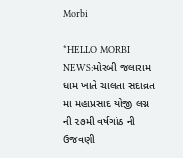Morbi

*HELLO MORBI NEWS:મોરબી જલારામ ધામ ખાતે ચાલતા સદાવ્રત મા મહાપ્રસાદ યોજી લગ્ન ની ૨૭મી વર્ષગાંઠ ની ઉજવણી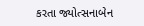કરતા જ્યોત્સનાબેન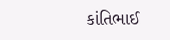કાંતિભાઈ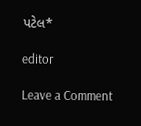પટેલ*

editor

Leave a Comment